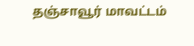தஞ்சாவூர் மாவட்டம்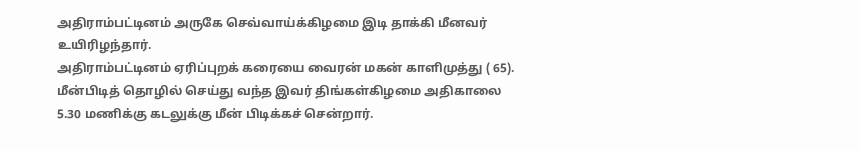அதிராம்பட்டினம் அருகே செவ்வாய்க்கிழமை இடி தாக்கி மீனவர் உயிரிழந்தார்.
அதிராம்பட்டினம் ஏரிப்புறக் கரையை வைரன் மகன் காளிமுத்து ( 65). மீன்பிடித் தொழில் செய்து வந்த இவர் திங்கள்கிழமை அதிகாலை 5.30 மணிக்கு கடலுக்கு மீன் பிடிக்கச் சென்றார்.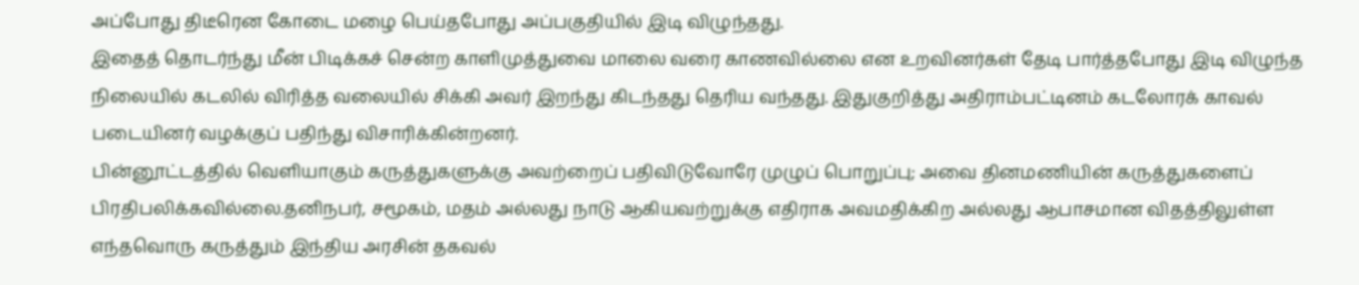அப்போது திடீரென கோடை மழை பெய்தபோது அப்பகுதியில் இடி விழுந்தது.
இதைத் தொடர்ந்து மீன் பிடிக்கச் சென்ற காளிமுத்துவை மாலை வரை காணவில்லை என உறவினர்கள் தேடி பார்த்தபோது இடி விழுந்த நிலையில் கடலில் விரித்த வலையில் சிக்கி அவர் இறந்து கிடந்தது தெரிய வந்தது. இதுகுறித்து அதிராம்பட்டினம் கடலோரக் காவல் படையினர் வழக்குப் பதிந்து விசாரிக்கின்றனர்.
பின்னூட்டத்தில் வெளியாகும் கருத்துகளுக்கு அவற்றைப் பதிவிடுவோரே முழுப் பொறுப்பு; அவை தினமணியின் கருத்துகளைப் பிரதிபலிக்கவில்லை.தனிநபர், சமூகம், மதம் அல்லது நாடு ஆகியவற்றுக்கு எதிராக அவமதிக்கிற அல்லது ஆபாசமான விதத்திலுள்ள எந்தவொரு கருத்தும் இந்திய அரசின் தகவல்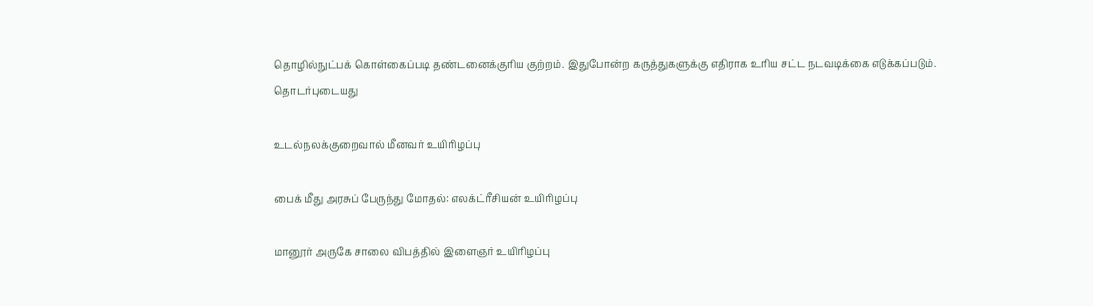தொழில்நுட்பக் கொள்கைப்படி தண்டனைக்குரிய குற்றம். இதுபோன்ற கருத்துகளுக்கு எதிராக உரிய சட்ட நடவடிக்கை எடுக்கப்படும்.
தொடர்புடையது

உடல்நலக்குறைவால் மீனவர் உயிரிழப்பு

பைக் மீது அரசுப் பேருந்து மோதல்: எலக்ட்ரீசியன் உயிரிழப்பு

மானூர் அருகே சாலை விபத்தில் இளைஞர் உயிரிழப்பு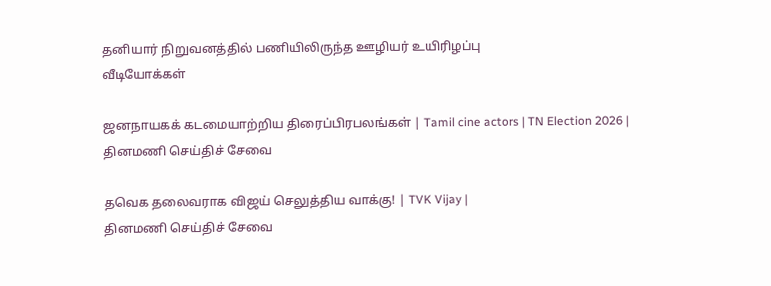தனியார் நிறுவனத்தில் பணியிலிருந்த ஊழியர் உயிரிழப்பு
வீடியோக்கள்

ஜனநாயகக் கடமையாற்றிய திரைப்பிரபலங்கள் | Tamil cine actors | TN Election 2026 |
தினமணி செய்திச் சேவை

தவெக தலைவராக விஜய் செலுத்திய வாக்கு! | TVK Vijay |
தினமணி செய்திச் சேவை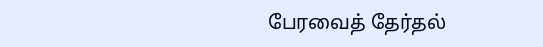பேரவைத் தேர்தல்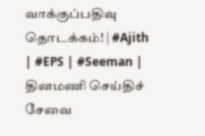வாக்குப்பதிவு தொடக்கம்! | #Ajith | #EPS | #Seeman |
தினமணி செய்திச் சேவை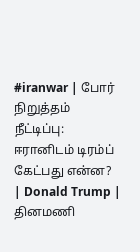#iranwar | போர் நிறுத்தம் நீட்டிப்பு: ஈரானிடம் டிரம்ப் கேட்பது என்ன? | Donald Trump |
தினமணி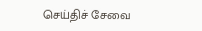செய்திச் சேவை